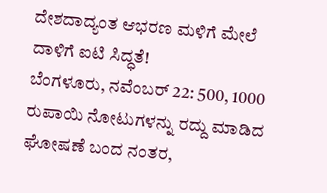ದೇಶದಾದ್ಯಂತ ಆಭರಣ ಮಳಿಗೆ ಮೇಲೆ ದಾಳಿಗೆ ಐಟಿ ಸಿದ್ಧತೆ!
ಬೆಂಗಳೂರು, ನವೆಂಬರ್ 22: 500, 1000 ರುಪಾಯಿ ನೋಟುಗಳನ್ನು ರದ್ದು ಮಾಡಿದ ಘೋಷಣೆ ಬಂದ ನಂತರ,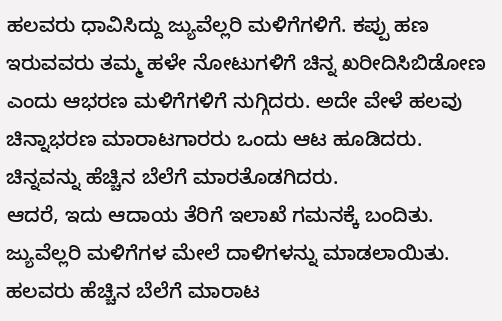ಹಲವರು ಧಾವಿಸಿದ್ದು ಜ್ಯುವೆಲ್ಲರಿ ಮಳಿಗೆಗಳಿಗೆ. ಕಪ್ಪು ಹಣ ಇರುವವರು ತಮ್ಮ ಹಳೇ ನೋಟುಗಳಿಗೆ ಚಿನ್ನ ಖರೀದಿಸಿಬಿಡೋಣ ಎಂದು ಆಭರಣ ಮಳಿಗೆಗಳಿಗೆ ನುಗ್ಗಿದರು. ಅದೇ ವೇಳೆ ಹಲವು ಚಿನ್ನಾಭರಣ ಮಾರಾಟಗಾರರು ಒಂದು ಆಟ ಹೂಡಿದರು. ಚಿನ್ನವನ್ನು ಹೆಚ್ಚಿನ ಬೆಲೆಗೆ ಮಾರತೊಡಗಿದರು.
ಆದರೆ, ಇದು ಆದಾಯ ತೆರಿಗೆ ಇಲಾಖೆ ಗಮನಕ್ಕೆ ಬಂದಿತು. ಜ್ಯುವೆಲ್ಲರಿ ಮಳಿಗೆಗಳ ಮೇಲೆ ದಾಳಿಗಳನ್ನು ಮಾಡಲಾಯಿತು. ಹಲವರು ಹೆಚ್ಚಿನ ಬೆಲೆಗೆ ಮಾರಾಟ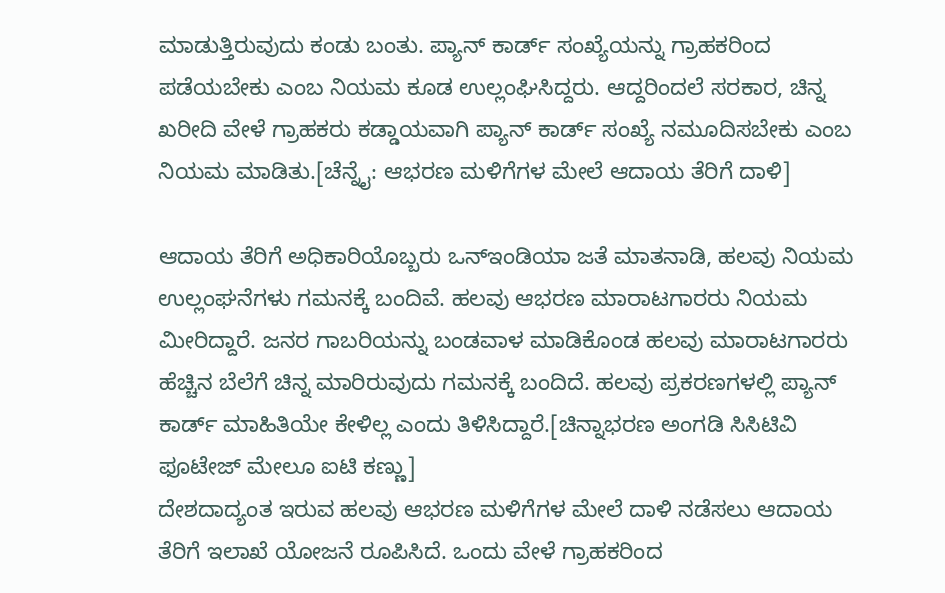ಮಾಡುತ್ತಿರುವುದು ಕಂಡು ಬಂತು. ಪ್ಯಾನ್ ಕಾರ್ಡ್ ಸಂಖ್ಯೆಯನ್ನು ಗ್ರಾಹಕರಿಂದ ಪಡೆಯಬೇಕು ಎಂಬ ನಿಯಮ ಕೂಡ ಉಲ್ಲಂಘಿಸಿದ್ದರು. ಆದ್ದರಿಂದಲೆ ಸರಕಾರ, ಚಿನ್ನ ಖರೀದಿ ವೇಳೆ ಗ್ರಾಹಕರು ಕಡ್ಡಾಯವಾಗಿ ಪ್ಯಾನ್ ಕಾರ್ಡ್ ಸಂಖ್ಯೆ ನಮೂದಿಸಬೇಕು ಎಂಬ ನಿಯಮ ಮಾಡಿತು.[ಚೆನ್ನೈ: ಆಭರಣ ಮಳಿಗೆಗಳ ಮೇಲೆ ಆದಾಯ ತೆರಿಗೆ ದಾಳಿ]

ಆದಾಯ ತೆರಿಗೆ ಅಧಿಕಾರಿಯೊಬ್ಬರು ಒನ್ಇಂಡಿಯಾ ಜತೆ ಮಾತನಾಡಿ, ಹಲವು ನಿಯಮ ಉಲ್ಲಂಘನೆಗಳು ಗಮನಕ್ಕೆ ಬಂದಿವೆ. ಹಲವು ಆಭರಣ ಮಾರಾಟಗಾರರು ನಿಯಮ ಮೀರಿದ್ದಾರೆ. ಜನರ ಗಾಬರಿಯನ್ನು ಬಂಡವಾಳ ಮಾಡಿಕೊಂಡ ಹಲವು ಮಾರಾಟಗಾರರು ಹೆಚ್ಚಿನ ಬೆಲೆಗೆ ಚಿನ್ನ ಮಾರಿರುವುದು ಗಮನಕ್ಕೆ ಬಂದಿದೆ. ಹಲವು ಪ್ರಕರಣಗಳಲ್ಲಿ ಪ್ಯಾನ್ ಕಾರ್ಡ್ ಮಾಹಿತಿಯೇ ಕೇಳಿಲ್ಲ ಎಂದು ತಿಳಿಸಿದ್ದಾರೆ.[ಚಿನ್ನಾಭರಣ ಅಂಗಡಿ ಸಿಸಿಟಿವಿ ಫೂಟೇಜ್ ಮೇಲೂ ಐಟಿ ಕಣ್ಣು]
ದೇಶದಾದ್ಯಂತ ಇರುವ ಹಲವು ಆಭರಣ ಮಳಿಗೆಗಳ ಮೇಲೆ ದಾಳಿ ನಡೆಸಲು ಆದಾಯ ತೆರಿಗೆ ಇಲಾಖೆ ಯೋಜನೆ ರೂಪಿಸಿದೆ. ಒಂದು ವೇಳೆ ಗ್ರಾಹಕರಿಂದ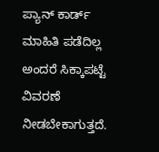ಪ್ಯಾನ್ ಕಾರ್ಡ್ ಮಾಹಿತಿ ಪಡೆದಿಲ್ಲ ಅಂದರೆ ಸಿಕ್ಕಾಪಟ್ಟೆ ವಿವರಣೆ ನೀಡಬೇಕಾಗುತ್ತದೆ.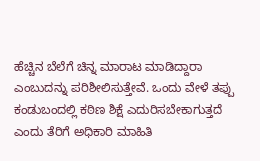ಹೆಚ್ಚಿನ ಬೆಲೆಗೆ ಚಿನ್ನ ಮಾರಾಟ ಮಾಡಿದ್ದಾರಾ ಎಂಬುದನ್ನು ಪರಿಶೀಲಿಸುತ್ತೇವೆ. ಒಂದು ವೇಳೆ ತಪ್ಪು ಕಂಡುಬಂದಲ್ಲಿ ಕಠಿಣ ಶಿಕ್ಷೆ ಎದುರಿಸಬೇಕಾಗುತ್ತದೆ ಎಂದು ತೆರಿಗೆ ಅಧಿಕಾರಿ ಮಾಹಿತಿ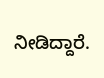ನೀಡಿದ್ದಾರೆ.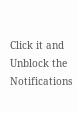Click it and Unblock the Notifications